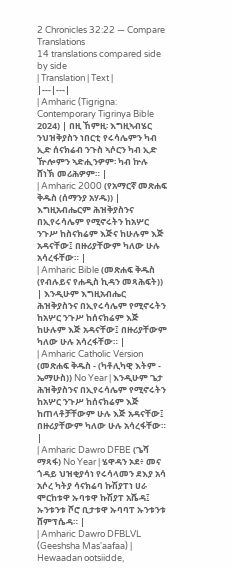2 Chronicles 32:22 — Compare Translations
14 translations compared side by side
| Translation | Text |
|---|---|
| Amharic (Tigrigna: Contemporary Tigrinya Bible 2024) | በዚ ኸምዚ፡ እግዚኣብሄር ንህዝቅያስን ነበርቲ የሩሳሌምን ካብ ኢድ ሰናክሬብ ንጉስ ኣሶርን ካብ ኢድ ዅሎምን ኣድሒንዎም፡ ካብ ኵሉ ሸነኽ መሪሕዎም። |
| Amharic 2000 (የአማርኛ መጽሐፍ ቅዱስ (ሰማንያ አሃዱ)) | እግዚአብሔርም ሕዝቅያስንና በኢየሩሳሌም የሚኖሩትን ከአሦር ንጉሥ ከስናክሬም እጅና ከሁሉም እጅ አዳናቸው፤ በዙሪያቸውም ካለው ሁሉ አሳረፋቸው። |
| Amharic Bible (መጽሐፍ ቅዱስ (የብሉይና የሐዲስ ኪዳን መጻሕፍት)) | እንዲሁም እግዚአብሔር ሕዝቅያስንና በኢየሩሳሌም የሚኖሩትን ከአሦር ንጉሥ ከሰናክሬም እጅ ከሁሉም እጅ አዳናቸው፤ በዙሪያቸውም ካለው ሁሉ አሳረፋቸው። |
| Amharic Catholic Version (መጽሐፍ ቅዱስ - (ካቶሊካዊ እትም - ኤማሁስ)) No Year | እንዲሁም ጌታ ሕዝቅያስንና በኢየሩሳሌም የሚኖሩትን ከአሦር ንጉሥ ከሰናክሬም እጅ ከጠላቶቻቸውም ሁሉ እጅ አዳናቸው፤ በዙሪያቸውም ካለው ሁሉ አሳረፋቸው። |
| Amharic Dawro DFBE (ጌሻ ማጻፋ) No Year | ሄዋዳን ኦደ፥ መና ጎዳይ ህዝቂያሳነ የሩሳላመን ደእያ አሳ አሶረ ካትያ ሳናክሬባ ኩሽያፐነ ሀራ ሞርከቱዋ ኡባቱዋ ኩሽያፐ አሼዳ፤ ኡንቱንቱ ሾሮ ቢታቱዋ ኡባባፐ ኡንቱንቱ ሸምፕሴዳ። |
| Amharic Dawro DFBLVL (Geeshsha Mas'aafaa) | Hewaadan ootsiidde,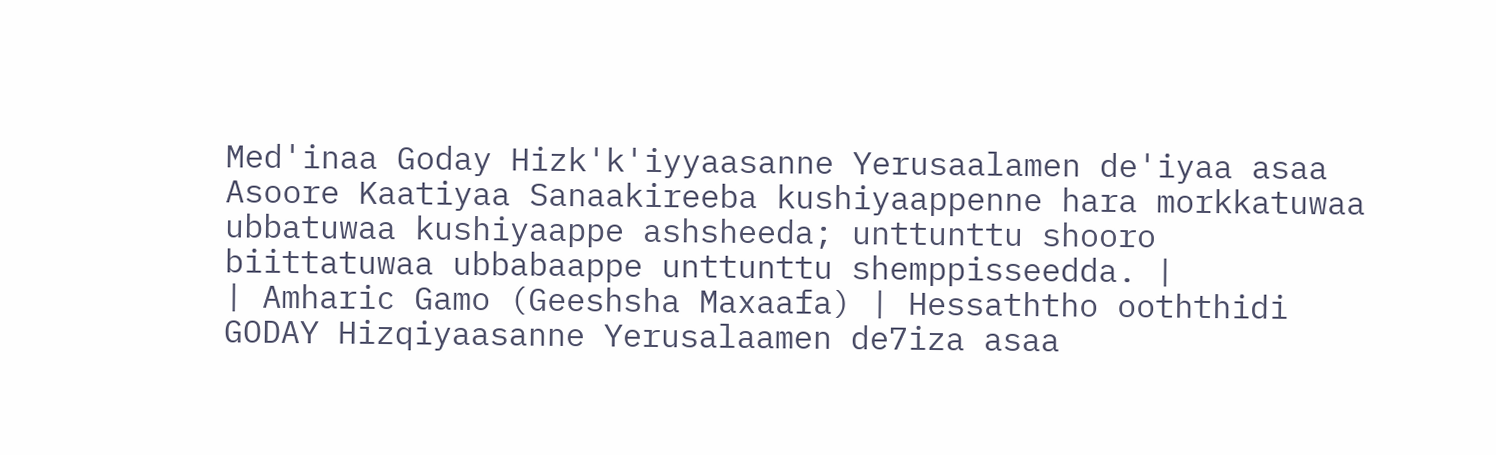Med'inaa Goday Hizk'k'iyyaasanne Yerusaalamen de'iyaa asaa Asoore Kaatiyaa Sanaakireeba kushiyaappenne hara morkkatuwaa ubbatuwaa kushiyaappe ashsheeda; unttunttu shooro biittatuwaa ubbabaappe unttunttu shemppisseedda. |
| Amharic Gamo (Geeshsha Maxaafa) | Hessaththo ooththidi GODAY Hizqiyaasanne Yerusalaamen de7iza asaa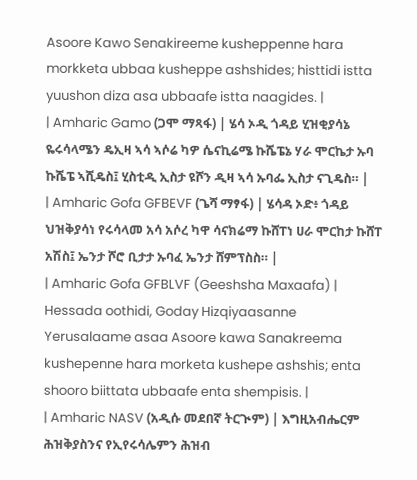Asoore Kawo Senakireeme kusheppenne hara morkketa ubbaa kusheppe ashshides; histtidi istta yuushon diza asa ubbaafe istta naagides. |
| Amharic Gamo (ጋሞ ማጻፋ) | ሄሳ ኦዲ ጎዳይ ሂዝቂያሳኔ ዬሩሳላሜን ዴኢዛ ኣሳ ኣሶሬ ካዎ ሴናኪሬሜ ኩሼፔኔ ሃራ ሞርኬታ ኡባ ኩሼፔ ኣሺዴስ፤ ሂስቲዲ ኢስታ ዩሾን ዲዛ ኣሳ ኡባፌ ኢስታ ናጊዴስ። |
| Amharic Gofa GFBEVF (ጌሻ ማፃፋ) | ሄሳዳ ኦድ፥ ጎዳይ ህዝቅያሳነ የሩሳላመ አሳ አሶረ ካዋ ሳናክሬማ ኩሸፐነ ሀራ ሞርከታ ኩሸፐ አሽስ፤ ኤንታ ሾሮ ቢታታ ኡባፈ ኤንታ ሸምፕስስ። |
| Amharic Gofa GFBLVF (Geeshsha Maxaafa) | Hessada oothidi, Goday Hizqiyaasanne Yerusalaame asaa Asoore kawa Sanakreema kushepenne hara morketa kushepe ashshis; enta shooro biittata ubbaafe enta shempisis. |
| Amharic NASV (አዲሱ መደበኛ ትርጒም) | እግዚአብሔርም ሕዝቅያስንና የኢየሩሳሌምን ሕዝብ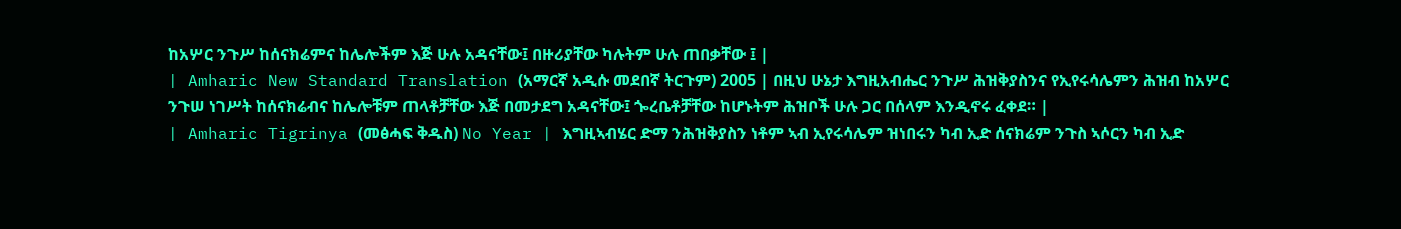ከአሦር ንጉሥ ከሰናክሬምና ከሌሎችም እጅ ሁሉ አዳናቸው፤ በዙሪያቸው ካሉትም ሁሉ ጠበቃቸው ፤ |
| Amharic New Standard Translation (አማርኛ አዲሱ መደበኛ ትርጉም) 2005 | በዚህ ሁኔታ እግዚአብሔር ንጉሥ ሕዝቅያስንና የኢየሩሳሌምን ሕዝብ ከአሦር ንጉሠ ነገሥት ከሰናክሬብና ከሌሎቹም ጠላቶቻቸው እጅ በመታደግ አዳናቸው፤ ጐረቤቶቻቸው ከሆኑትም ሕዝቦች ሁሉ ጋር በሰላም እንዲኖሩ ፈቀደ። |
| Amharic Tigrinya (መፅሓፍ ቅዱስ) No Year | እግዚኣብሄር ድማ ንሕዝቅያስን ነቶም ኣብ ኢየሩሳሌም ዝነበሩን ካብ ኢድ ሰናክሬም ንጉስ ኣሶርን ካብ ኢድ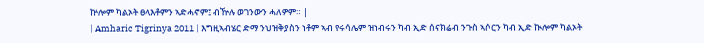ኵሎም ካልኦት ፀላእቶምን ኣድሓኖም፤ ብዅሉ ወገንውን ሓለዎም። |
| Amharic Tigrinya 2011 | እግዚኣብሄር ድማ ንህዝቅያስን ነቶም ኣብ የሩሳሌም ዝነብሩን ካብ ኢድ ሰናክሬብ ንጉስ ኣሶርን ካብ ኢድ ኲሎም ካልኦት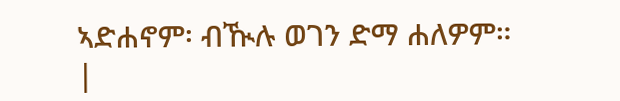ኣድሐኖም፡ ብዂሉ ወገን ድማ ሐለዎም። |